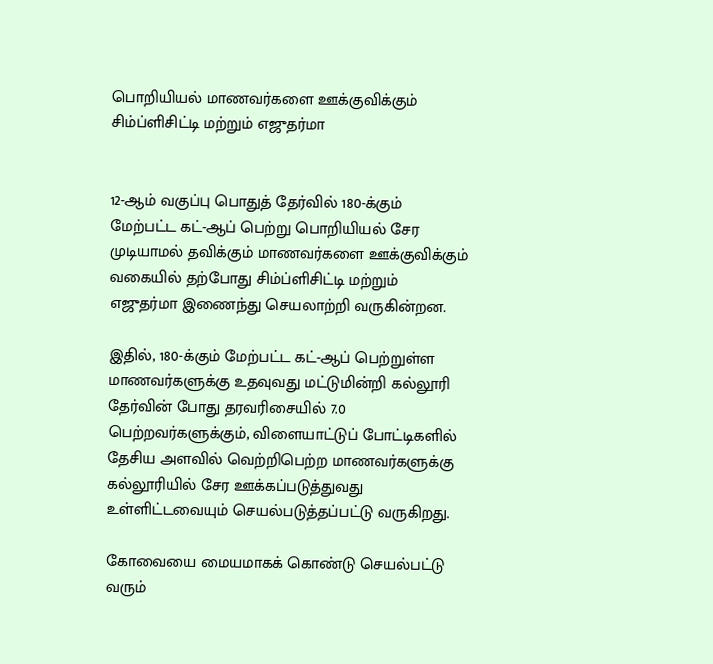பொறியியல் மாணவர்களை ஊக்குவிக்கும் சிம்ப்ளிசிட்டி மற்றும் எஜுதர்மா


12-ஆம் வகுப்பு பொதுத் தேர்வில் 180-க்கும் மேற்பட்ட கட்-ஆப் பெற்று பொறியியல் சேர முடியாமல் தவிக்கும் மாணவர்களை ஊக்குவிக்கும் வகையில் தற்போது சிம்ப்ளிசிட்டி மற்றும் எஜுதர்மா இணைந்து செயலாற்றி வருகின்றன.

இதில், 180-க்கும் மேற்பட்ட கட்-ஆப் பெற்றுள்ள மாணவர்களுக்கு உதவுவது மட்டுமின்றி கல்லூரி தேர்வின் போது தரவரிசையில் 7.0 பெற்றவர்களுக்கும், விளையாட்டுப் போட்டிகளில் தேசிய அளவில் வெற்றிபெற்ற மாணவர்களுக்கு கல்லூரியில் சேர ஊக்கப்படுத்துவது உள்ளிட்டவையும் செயல்படுத்தப்பட்டு வருகிறது.

கோவையை மையமாகக் கொண்டு செயல்பட்டு வரும்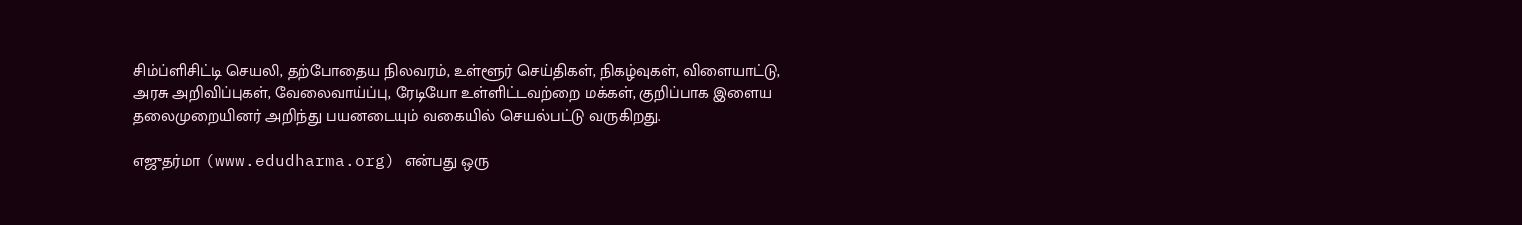சிம்ப்ளிசிட்டி செயலி, தற்போதைய நிலவரம், உள்ளூர் செய்திகள், நிகழ்வுகள், விளையாட்டு, அரசு அறிவிப்புகள், வேலைவாய்ப்பு, ரேடியோ உள்ளிட்டவற்றை மக்கள், குறிப்பாக இளைய தலைமுறையினர் அறிந்து பயனடையும் வகையில் செயல்பட்டு வருகிறது.

எஜுதர்மா (www.edudharma.org) என்பது ஒரு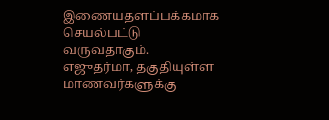இணையதளப்பக்கமாக செயல்பட்டு வருவதாகும். எஜுதர்மா, தகுதியுள்ள மாணவர்களுக்கு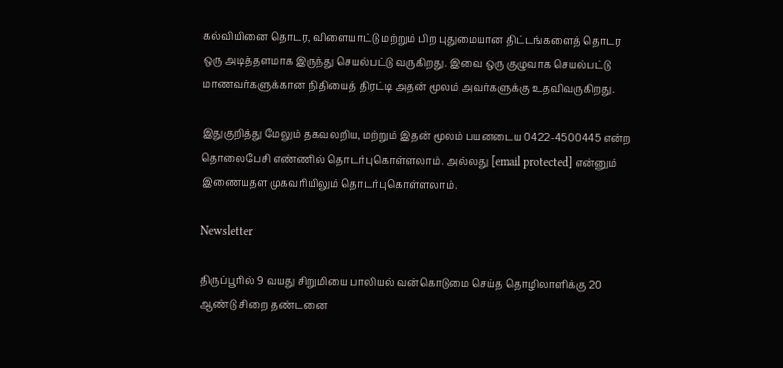கல்வியினை தொடர, விளையாட்டு மற்றும் பிற புதுமையான திட்டங்களைத் தொடர ஒரு அடித்தளமாக இருந்து செயல்பட்டு வருகிறது. இவை ஒரு குழுவாக செயல்பட்டு மாணவர்களுக்கான நிதியைத் திரட்டி அதன் மூலம் அவர்களுக்கு உதவிவருகிறது.

இதுகுறித்து மேலும் தகவலறிய, மற்றும் இதன் மூலம் பயனடைய 0422-4500445 என்ற தொலைபேசி எண்ணில் தொடர்புகொள்ளலாம். அல்லது [email protected] என்னும் இணையதள முகவரியிலும் தொடர்புகொள்ளலாம்.

Newsletter

திருப்பூரில் 9 வயது சிறுமியை பாலியல் வன்கொடுமை செய்த தொழிலாளிக்கு 20 ஆண்டு சிறை தண்டனை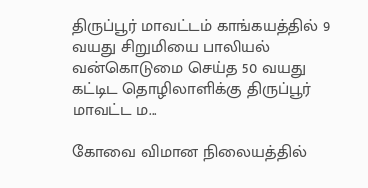திருப்பூர் மாவட்டம் காங்கயத்தில் 9 வயது சிறுமியை பாலியல் வன்கொடுமை செய்த 50 வயது கட்டிட தொழிலாளிக்கு திருப்பூர் மாவட்ட ம...

கோவை விமான நிலையத்தில்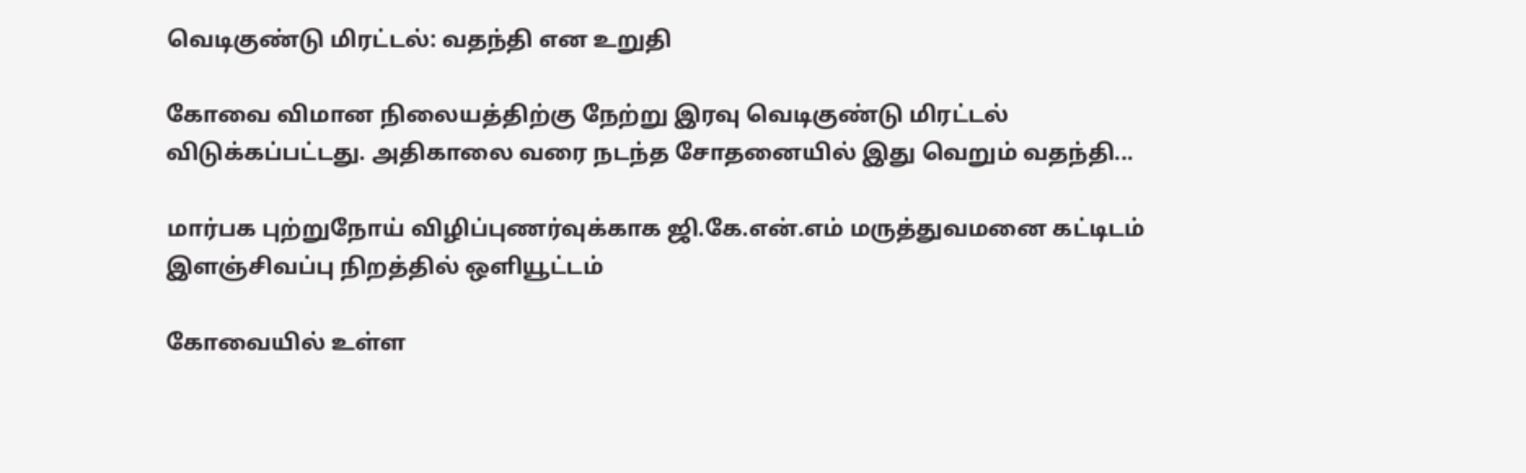வெடிகுண்டு மிரட்டல்: வதந்தி என உறுதி

கோவை விமான நிலையத்திற்கு நேற்று இரவு வெடிகுண்டு மிரட்டல் விடுக்கப்பட்டது. அதிகாலை வரை நடந்த சோதனையில் இது வெறும் வதந்தி...

மார்பக புற்றுநோய் விழிப்புணர்வுக்காக ஜி.கே.என்.எம் மருத்துவமனை கட்டிடம் இளஞ்சிவப்பு நிறத்தில் ஒளியூட்டம்

கோவையில் உள்ள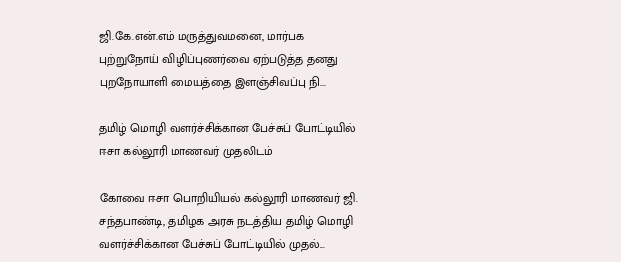ஜி.கே.என்.எம் மருத்துவமனை, மார்பக புற்றுநோய் விழிப்புணர்வை ஏற்படுத்த தனது புறநோயாளி மையத்தை இளஞ்சிவப்பு நி...

தமிழ் மொழி வளர்ச்சிக்கான பேச்சுப் போட்டியில் ஈசா கல்லூரி மாணவர் முதலிடம்

கோவை ஈசா பொறியியல் கல்லூரி மாணவர் ஜி. சந்தபாண்டி, தமிழக அரசு நடத்திய தமிழ் மொழி வளர்ச்சிக்கான பேச்சுப் போட்டியில் முதல்...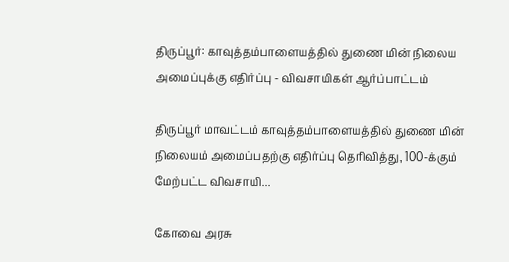திருப்பூர்: காவுத்தம்பாளையத்தில் துணை மின் நிலைய அமைப்புக்கு எதிர்ப்பு - விவசாயிகள் ஆர்ப்பாட்டம்

திருப்பூர் மாவட்டம் காவுத்தம்பாளையத்தில் துணை மின் நிலையம் அமைப்பதற்கு எதிர்ப்பு தெரிவித்து, 100-க்கும் மேற்பட்ட விவசாயி...

கோவை அரசு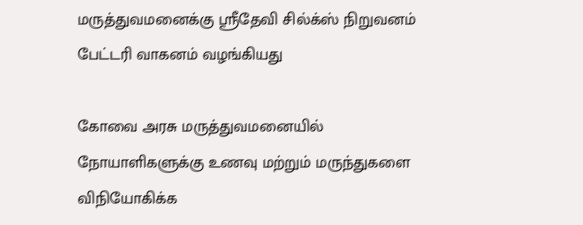மருத்துவமனைக்கு ஸ்ரீதேவி சில்க்ஸ் நிறுவனம் பேட்டரி வாகனம் வழங்கியது

கோவை அரசு மருத்துவமனையில் நோயாளிகளுக்கு உணவு மற்றும் மருந்துகளை விநியோகிக்க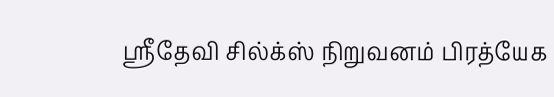ஸ்ரீதேவி சில்க்ஸ் நிறுவனம் பிரத்யேக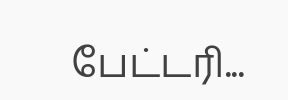பேட்டரி...